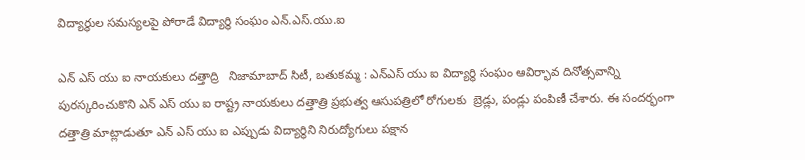విద్యార్థుల సమస్యలపై పోరాడే విద్యార్థి సంఘం ఎన్.ఎస్.యు.ఐ

ఎన్ ఎస్ యు ఐ నాయకులు దత్తాద్రి   నిజామాబాద్ సిటీ, బతుకమ్మ : ఎన్ఎస్ యు ఐ విద్యార్థి సంఘం ఆవిర్భావ దినోత్సవాన్ని పురస్కరించుకొని ఎన్ ఎస్ యు ఐ రాష్ట్ర నాయకులు దత్తాత్రి ప్రభుత్వ ఆసుపత్రిలో రోగులకు  బ్రెడ్లు, పండ్లు పంపిణీ చేశారు. ఈ సందర్భంగా దత్తాత్రి మాట్లాడుతూ ఎన్ ఎస్ యు ఐ ఎప్పుడు విద్యార్థిని నిరుద్యోగులు పక్షాన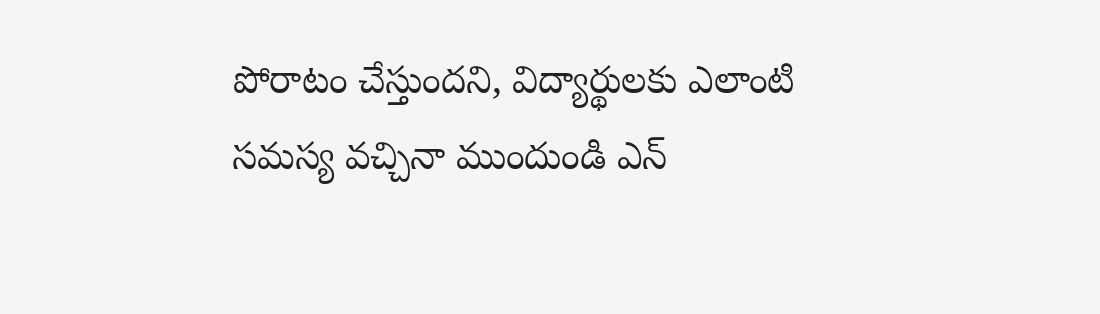పోరాటం చేస్తుందని, విద్యార్థులకు ఎలాంటి సమస్య వచ్చినా ముందుండి ఎన్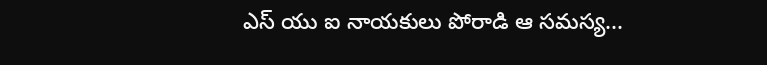ఎస్ యు ఐ నాయకులు పోరాడి ఆ సమస్య...